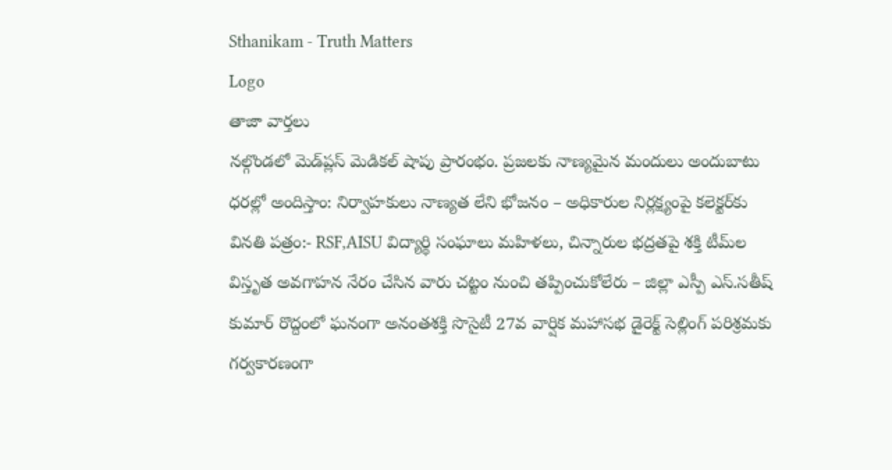Sthanikam - Truth Matters
Logo
తాజా వార్తలు
నల్గొండలో మెడ్‌ప్లస్ మెడికల్ షాపు ప్రారంభం. ప్రజలకు నాణ్యమైన మందులు అందుబాటు ధరల్లో అందిస్తాం: నిర్వాహకులు నాణ్యత లేని భోజనం – అధికారుల నిర్లక్ష్యంపై కలెక్టర్‌కు వినతి పత్రం:- RSF,AISU విద్యార్థి సంఘాలు మహిళలు, చిన్నారుల భద్రతపై శక్తి టీమ్‌ల విస్తృత అవగాహన నేరం చేసిన వారు చట్టం నుంచి తప్పించుకోలేరు – జిల్లా ఎస్పీ ఎస్.సతీష్ కుమార్ రొద్దంలో ఘనంగా అనంతశక్తి సొసైటీ 27వ వార్షిక మహాసభ డైరెక్ట్ సెల్లింగ్ పరిశ్రమకు గర్వకారణంగా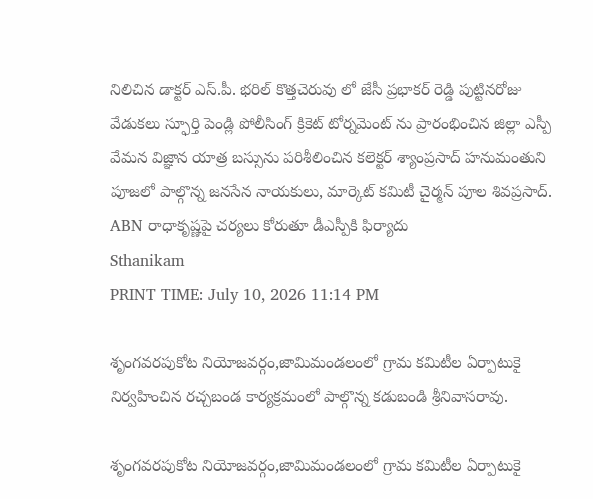నిలిచిన డాక్టర్ ఎస్.పీ. భరిల్ కొత్తచెరువు లో జేసీ ప్రభాకర్ రెడ్డి పుట్టినరోజు వేడుకలు స్ఫూర్తి పెండ్లి పోలీసింగ్ క్రికెట్ టోర్నమెంట్ ను ప్రారంభించిన జిల్లా ఎస్పీ వేమన విజ్ఞాన యాత్ర బస్సును పరిశీలించిన కలెక్టర్ శ్యాంప్రసాద్ హనుమంతుని పూజలో పాల్గొన్న జనసేన నాయకులు, మార్కెట్ కమిటీ చైర్మన్ పూల శివప్రసాద్. ABN రాధాకృష్ణపై చర్యలు కోరుతూ డీఎస్పీకి ఫిర్యాదు
Sthanikam
PRINT TIME: July 10, 2026 11:14 PM

శృంగవరపుకోట నియోజవర్గం,జామిమండలంలో గ్రామ కమిటీల ఏర్పాటుకై నిర్వహించిన రచ్చబండ కార్యక్రమంలో పాల్గొన్న కడుబండి శ్రీనివాసరావు.

శృంగవరపుకోట నియోజవర్గం,జామిమండలంలో గ్రామ కమిటీల ఏర్పాటుకై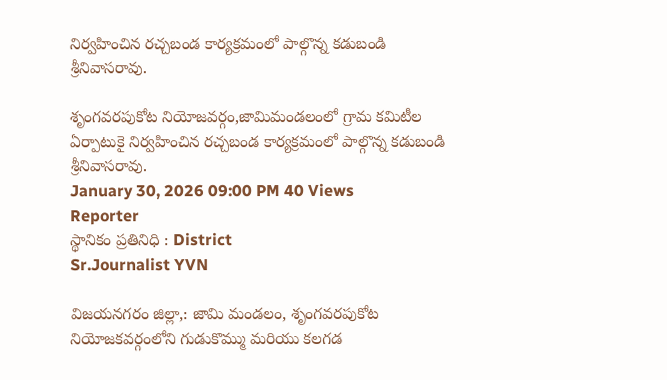నిర్వహించిన రచ్చబండ కార్యక్రమంలో పాల్గొన్న కడుబండి శ్రీనివాసరావు.

శృంగవరపుకోట నియోజవర్గం,జామిమండలంలో గ్రామ కమిటీల ఏర్పాటుకై నిర్వహించిన రచ్చబండ కార్యక్రమంలో పాల్గొన్న కడుబండి శ్రీనివాసరావు.
January 30, 2026 09:00 PM 40 Views
Reporter
స్థానికం ప్రతినిధి : District
Sr.Journalist YVN

విజయనగరం జిల్లా,: జామి మండలం, శృంగవరపుకోట నియోజకవర్గంలోని గుడుకొమ్ము మరియు కలగడ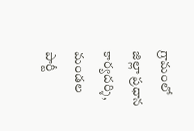గ్రామంలో జిల్లా ప్రధాన కార్యదర్శి, మండల పార్టీ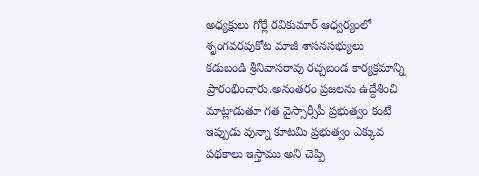అధ్యక్షులు గోర్లే రవికుమార్ ఆధ్వర్యంలో శృంగవరపుకోట మాజీ శాసనసభ్యులు కడుబండి శ్రీనివాసరావు రచ్చబండ కార్యక్రమాన్ని ప్రారంభించారు.అనంతరం ప్రజలను ఉద్దేశించి మాట్లాడుతూ గత వైస్సార్సీపీ ప్రభుత్వం కంటే ఇప్పుడు వున్నా కూటమి ప్రభుత్వం ఎక్కువ పథకాలు ఇస్తాము అని చెప్పి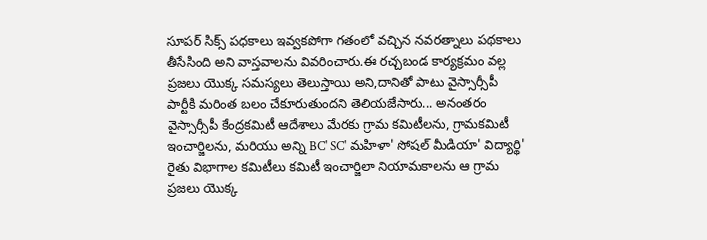సూపర్ సిక్స్ పధకాలు ఇవ్వకపోగా గతంలో వచ్చిన నవరత్నాలు పథకాలు తీసేసింది అని వాస్తవాలను వివరించారు.ఈ రచ్చబండ కార్యక్రమం వల్ల ప్రజలు యొక్క సమస్యలు తెలుస్తాయి అని,దానితో పాటు వైస్సార్సీపీ పార్టీకి మరింత బలం చేకూరుతుందని తెలియజేసారు... అనంతరం వైస్సార్సీపీ కేంద్రకమిటీ ఆదేశాలు మేరకు గ్రామ కమిటీలను, గ్రామకమిటీ ఇంచార్జిలను, మరియు అన్ని BC' SC' మహిళా' సోషల్ మీడియా' విద్యార్థి' రైతు విభాగాల కమిటీలు కమిటీ ఇంచార్జిలా నియామకాలను ఆ గ్రామ ప్రజలు యొక్క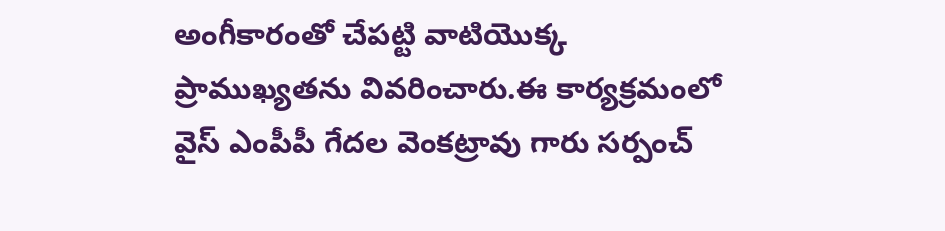అంగీకారంతో చేపట్టి వాటియొక్క ప్రాముఖ్యతను వివరించారు.ఈ కార్యక్రమంలో వైస్ ఎంపీపీ గేదల వెంకట్రావు గారు సర్పంచ్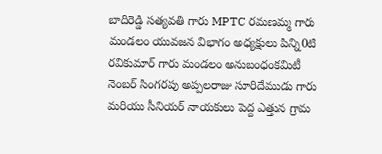బాదిరెడ్డి సత్యవతి గారు MPTC రమణమ్మ గారు మండలం యువజన విభాగం అధ్యక్షులు పిన్ని0టి రవికుమార్ గారు మండలం అనుబంధంకమిటీ నెంబర్ సింగరపు అప్పలరాజు సూరిదేముడు గారు మరియు సీనియర్ నాయకులు పెద్ద ఎత్తున గ్రామ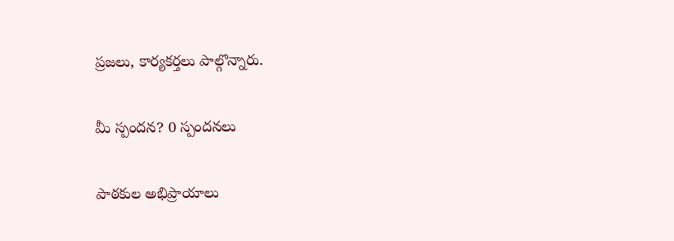ప్రజలు, కార్యకర్తలు పాల్గొన్నారు.

మీ స్పందన? 0 స్పందనలు

పాఠకుల అభిప్రాయాలు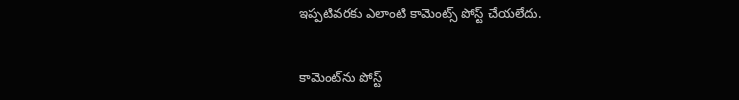ఇప్పటివరకు ఎలాంటి కామెంట్స్ పోస్ట్ చేయలేదు.


కామెంట్‌ను పోస్ట్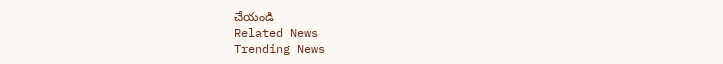చేయండి
Related News
Trending News